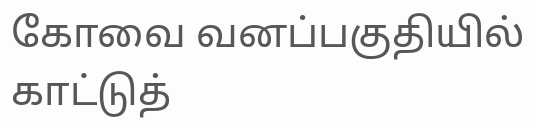கோவை வனப்பகுதியில் காட்டுத்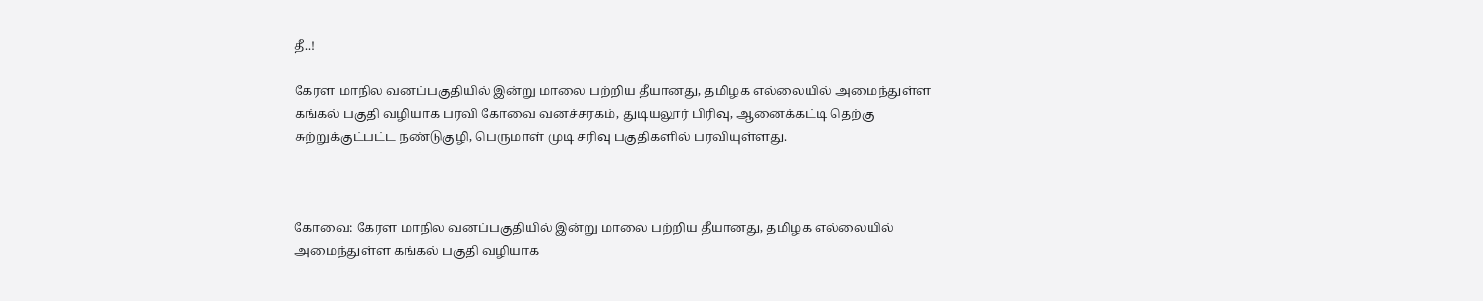தீ..!

கேரள மாநில வனப்பகுதியில் இன்று மாலை பற்றிய தீயானது, தமிழக எல்லையில் அமைந்துள்ள கங்கல் பகுதி வழியாக பரவி கோவை வனச்சரகம், துடியலூர் பிரிவு, ஆனைக்கட்டி தெற்கு சுற்றுக்குட்பட்ட நண்டுகுழி, பெருமாள் முடி சரிவு பகுதிகளில் பரவியுள்ளது.



கோவை: கேரள மாநில வனப்பகுதியில் இன்று மாலை பற்றிய தீயானது, தமிழக எல்லையில் அமைந்துள்ள கங்கல் பகுதி வழியாக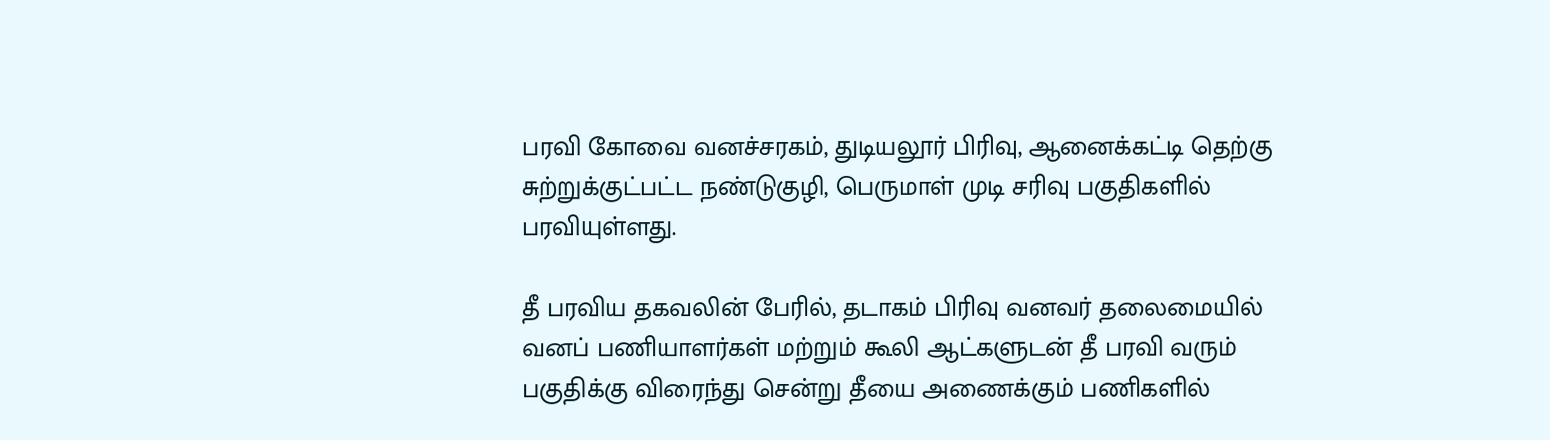பரவி கோவை வனச்சரகம், துடியலூர் பிரிவு, ஆனைக்கட்டி தெற்கு சுற்றுக்குட்பட்ட நண்டுகுழி, பெருமாள் முடி சரிவு பகுதிகளில் பரவியுள்ளது.

தீ பரவிய தகவலின் பேரில், தடாகம் பிரிவு வனவர் தலைமையில் வனப் பணியாளர்கள் மற்றும் கூலி ஆட்களுடன் தீ பரவி வரும் பகுதிக்கு விரைந்து சென்று தீயை அணைக்கும் பணிகளில்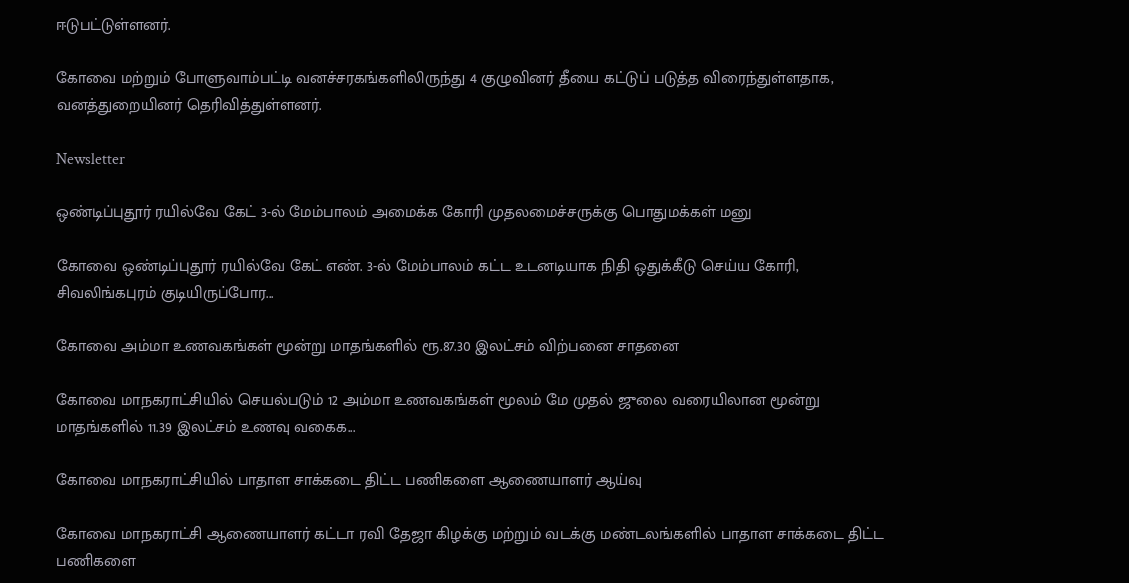ஈடுபட்டுள்ளனர்.

கோவை மற்றும் போளுவாம்பட்டி வனச்சரகங்களிலிருந்து 4 குழுவினர் தீயை கட்டுப் படுத்த விரைந்துள்ளதாக, வனத்துறையினர் தெரிவித்துள்ளனர்.

Newsletter

ஒண்டிப்புதூர் ரயில்வே கேட் 3-ல் மேம்பாலம் அமைக்க கோரி முதலமைச்சருக்கு பொதுமக்கள் மனு

கோவை ஒண்டிப்புதூர் ரயில்வே கேட் எண். 3-ல் மேம்பாலம் கட்ட உடனடியாக நிதி ஒதுக்கீடு செய்ய கோரி, சிவலிங்கபுரம் குடியிருப்போர...

கோவை அம்மா உணவகங்கள் மூன்று மாதங்களில் ரூ.87.30 இலட்சம் விற்பனை சாதனை

கோவை மாநகராட்சியில் செயல்படும் 12 அம்மா உணவகங்கள் மூலம் மே முதல் ஜுலை வரையிலான மூன்று மாதங்களில் 11.39 இலட்சம் உணவு வகைக...

கோவை மாநகராட்சியில் பாதாள சாக்கடை திட்ட பணிகளை ஆணையாளர் ஆய்வு

கோவை மாநகராட்சி ஆணையாளர் கட்டா ரவி தேஜா கிழக்கு மற்றும் வடக்கு மண்டலங்களில் பாதாள சாக்கடை திட்ட பணிகளை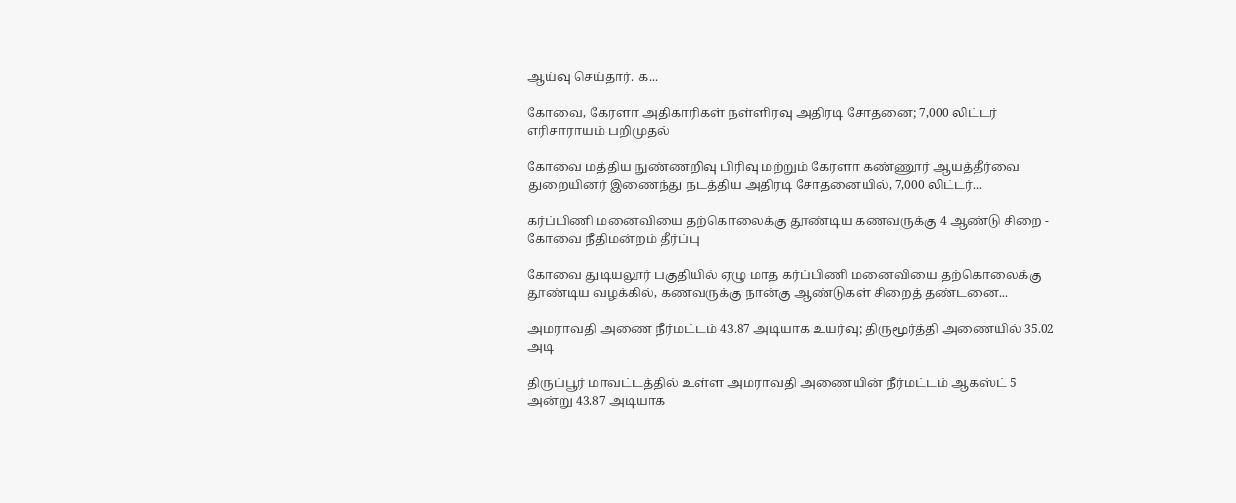ஆய்வு செய்தார். க...

கோவை, கேரளா அதிகாரிகள் நள்ளிரவு அதிரடி சோதனை; 7,000 லிட்டர் எரிசாராயம் பறிமுதல்

கோவை மத்திய நுண்ணறிவு பிரிவு மற்றும் கேரளா கண்ணூர் ஆயத்தீர்வை துறையினர் இணைந்து நடத்திய அதிரடி சோதனையில், 7,000 லிட்டர்...

கர்ப்பிணி மனைவியை தற்கொலைக்கு தூண்டிய கணவருக்கு 4 ஆண்டு சிறை - கோவை நீதிமன்றம் தீர்ப்பு

கோவை துடியலூர் பகுதியில் ஏழு மாத கர்ப்பிணி மனைவியை தற்கொலைக்கு தூண்டிய வழக்கில், கணவருக்கு நான்கு ஆண்டுகள் சிறைத் தண்டனை...

அமராவதி அணை நீர்மட்டம் 43.87 அடியாக உயர்வு; திருமூர்த்தி அணையில் 35.02 அடி

திருப்பூர் மாவட்டத்தில் உள்ள அமராவதி அணையின் நீர்மட்டம் ஆகஸ்ட் 5 அன்று 43.87 அடியாக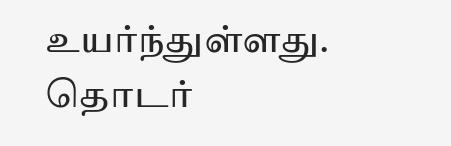உயர்ந்துள்ளது. தொடர்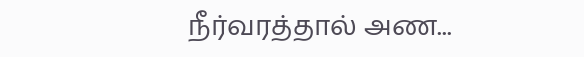நீர்வரத்தால் அண...